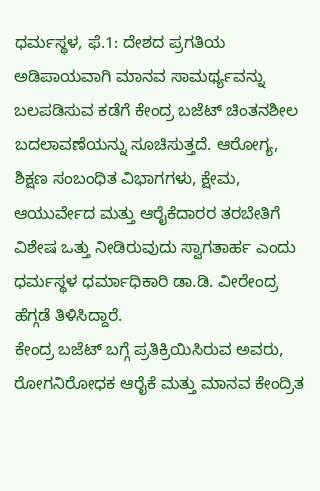ಧರ್ಮಸ್ಥಳ, ಫೆ.1: ದೇಶದ ಪ್ರಗತಿಯ ಅಡಿಪಾಯವಾಗಿ ಮಾನವ ಸಾಮರ್ಥ್ಯವನ್ನು ಬಲಪಡಿಸುವ ಕಡೆಗೆ ಕೇಂದ್ರ ಬಜೆಟ್ ಚಿಂತನಶೀಲ ಬದಲಾವಣೆಯನ್ನು ಸೂಚಿಸುತ್ತದೆ. ಆರೋಗ್ಯ, ಶಿಕ್ಷಣ ಸಂಬಂಧಿತ ವಿಭಾಗಗಳು, ಕ್ಷೇಮ, ಆಯುರ್ವೇದ ಮತ್ತು ಆರೈಕೆದಾರರ ತರಬೇತಿಗೆ ವಿಶೇಷ ಒತ್ತು ನೀಡಿರುವುದು ಸ್ವಾಗತಾರ್ಹ ಎಂದು ಧರ್ಮಸ್ಥಳ ಧರ್ಮಾಧಿಕಾರಿ ಡಾ.ಡಿ. ವೀರೇಂದ್ರ ಹೆಗ್ಗಡೆ ತಿಳಿಸಿದ್ದಾರೆ.
ಕೇಂದ್ರ ಬಜೆಟ್ ಬಗ್ಗೆ ಪ್ರತಿಕ್ರಿಯಿಸಿರುವ ಅವರು, ರೋಗನಿರೋಧಕ ಆರೈಕೆ ಮತ್ತು ಮಾನವ ಕೇಂದ್ರಿತ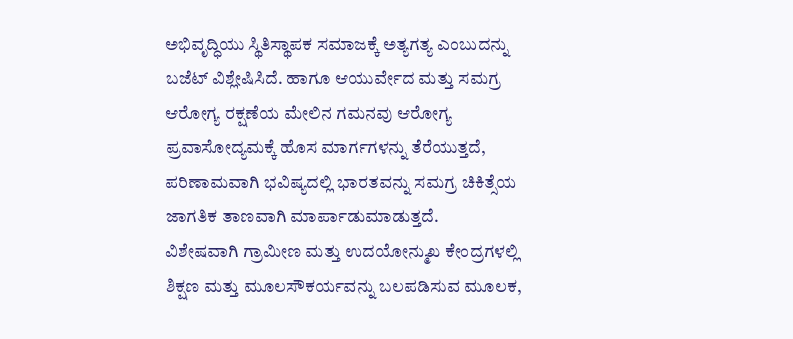ಅಭಿವೃದ್ಧಿಯು ಸ್ಥಿತಿಸ್ಥಾಪಕ ಸಮಾಜಕ್ಕೆ ಅತ್ಯಗತ್ಯ ಎಂಬುದನ್ನು ಬಜೆಟ್ ವಿಶ್ಲೇಷಿಸಿದೆ. ಹಾಗೂ ಆಯುರ್ವೇದ ಮತ್ತು ಸಮಗ್ರ ಆರೋಗ್ಯ ರಕ್ಷಣೆಯ ಮೇಲಿನ ಗಮನವು ಆರೋಗ್ಯ ಪ್ರವಾಸೋದ್ಯಮಕ್ಕೆ ಹೊಸ ಮಾರ್ಗಗಳನ್ನು ತೆರೆಯುತ್ತದೆ, ಪರಿಣಾಮವಾಗಿ ಭವಿಷ್ಯದಲ್ಲಿ ಭಾರತವನ್ನು ಸಮಗ್ರ ಚಿಕಿತ್ಸೆಯ ಜಾಗತಿಕ ತಾಣವಾಗಿ ಮಾರ್ಪಾಡುಮಾಡುತ್ತದೆ.
ವಿಶೇಷವಾಗಿ ಗ್ರಾಮೀಣ ಮತ್ತು ಉದಯೋನ್ಮುಖ ಕೇಂದ್ರಗಳಲ್ಲಿ ಶಿಕ್ಷಣ ಮತ್ತು ಮೂಲಸೌಕರ್ಯವನ್ನು ಬಲಪಡಿಸುವ ಮೂಲಕ,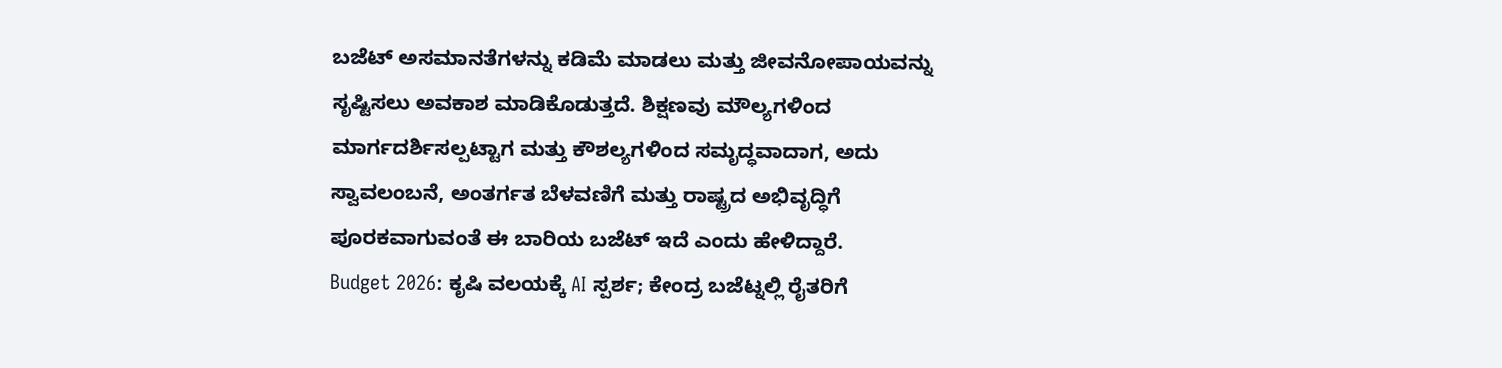ಬಜೆಟ್ ಅಸಮಾನತೆಗಳನ್ನು ಕಡಿಮೆ ಮಾಡಲು ಮತ್ತು ಜೀವನೋಪಾಯವನ್ನು ಸೃಷ್ಟಿಸಲು ಅವಕಾಶ ಮಾಡಿಕೊಡುತ್ತದೆ. ಶಿಕ್ಷಣವು ಮೌಲ್ಯಗಳಿಂದ ಮಾರ್ಗದರ್ಶಿಸಲ್ಪಟ್ಟಾಗ ಮತ್ತು ಕೌಶಲ್ಯಗಳಿಂದ ಸಮೃದ್ಧವಾದಾಗ, ಅದು ಸ್ವಾವಲಂಬನೆ, ಅಂತರ್ಗತ ಬೆಳವಣಿಗೆ ಮತ್ತು ರಾಷ್ಟ್ರದ ಅಭಿವೃದ್ಧಿಗೆ ಪೂರಕವಾಗುವಂತೆ ಈ ಬಾರಿಯ ಬಜೆಟ್ ಇದೆ ಎಂದು ಹೇಳಿದ್ದಾರೆ.
Budget 2026: ಕೃಷಿ ವಲಯಕ್ಕೆ AI ಸ್ಪರ್ಶ; ಕೇಂದ್ರ ಬಜೆಟ್ನಲ್ಲಿ ರೈತರಿಗೆ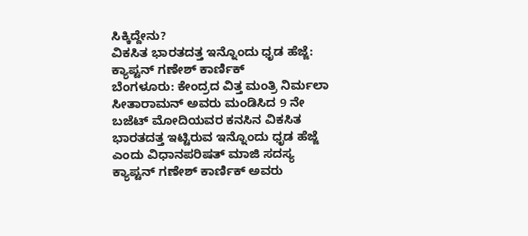ಸಿಕ್ಕಿದ್ದೇನು?
ವಿಕಸಿತ ಭಾರತದತ್ತ ಇನ್ನೊಂದು ಧೃಡ ಹೆಜ್ಜೆ: ಕ್ಯಾಪ್ಟನ್ ಗಣೇಶ್ ಕಾರ್ಣಿಕ್
ಬೆಂಗಳೂರು: ಕೇಂದ್ರದ ವಿತ್ತ ಮಂತ್ರಿ ನಿರ್ಮಲಾ ಸೀತಾರಾಮನ್ ಅವರು ಮಂಡಿಸಿದ 9 ನೇ ಬಜೆಟ್ ಮೋದಿಯವರ ಕನಸಿನ ವಿಕಸಿತ ಭಾರತದತ್ತ ಇಟ್ಟಿರುವ ಇನ್ನೊಂದು ಧೃಡ ಹೆಜ್ಜೆ ಎಂದು ವಿಧಾನಪರಿಷತ್ ಮಾಜಿ ಸದಸ್ಯ ಕ್ಯಾಪ್ಟನ್ ಗಣೇಶ್ ಕಾರ್ಣಿಕ್ ಅವರು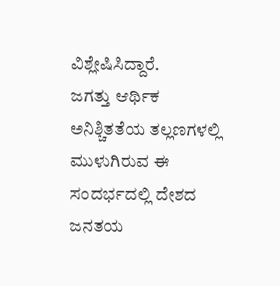ವಿಶ್ಲೇಷಿಸಿದ್ದಾರೆ.
ಜಗತ್ತು ಆರ್ಥಿಕ ಅನಿಶ್ಚಿತತೆಯ ತಲ್ಲಣಗಳಲ್ಲಿ ಮುಳುಗಿರುವ ಈ ಸಂದರ್ಭದಲ್ಲಿ ದೇಶದ ಜನತಯ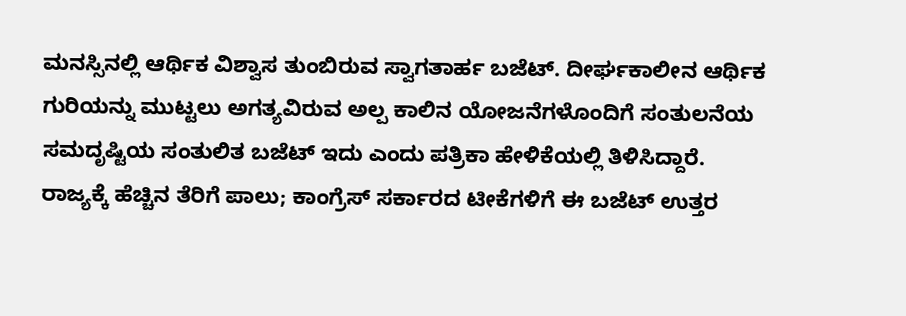ಮನಸ್ಸಿನಲ್ಲಿ ಆರ್ಥಿಕ ವಿಶ್ವಾಸ ತುಂಬಿರುವ ಸ್ವಾಗತಾರ್ಹ ಬಜೆಟ್. ದೀರ್ಘಕಾಲೀನ ಆರ್ಥಿಕ ಗುರಿಯನ್ನು ಮುಟ್ಟಲು ಅಗತ್ಯವಿರುವ ಅಲ್ಪ ಕಾಲಿನ ಯೋಜನೆಗಳೊಂದಿಗೆ ಸಂತುಲನೆಯ ಸಮದೃಷ್ಟಿಯ ಸಂತುಲಿತ ಬಜೆಟ್ ಇದು ಎಂದು ಪತ್ರಿಕಾ ಹೇಳಿಕೆಯಲ್ಲಿ ತಿಳಿಸಿದ್ದಾರೆ.
ರಾಜ್ಯಕ್ಕೆ ಹೆಚ್ಚಿನ ತೆರಿಗೆ ಪಾಲು; ಕಾಂಗ್ರೆಸ್ ಸರ್ಕಾರದ ಟೀಕೆಗಳಿಗೆ ಈ ಬಜೆಟ್ ಉತ್ತರ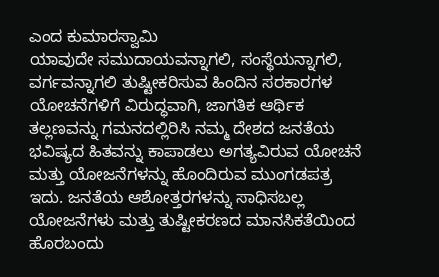ಎಂದ ಕುಮಾರಸ್ವಾಮಿ
ಯಾವುದೇ ಸಮುದಾಯವನ್ನಾಗಲಿ, ಸಂಸ್ಥೆಯನ್ನಾಗಲಿ, ವರ್ಗವನ್ನಾಗಲಿ ತುಷ್ಟೀಕರಿಸುವ ಹಿಂದಿನ ಸರಕಾರಗಳ ಯೋಚನೆಗಳಿಗೆ ವಿರುದ್ಧವಾಗಿ, ಜಾಗತಿಕ ಆರ್ಥಿಕ ತಲ್ಲಣವನ್ನು ಗಮನದಲ್ಲಿರಿಸಿ ನಮ್ಮ ದೇಶದ ಜನತೆಯ ಭವಿಷ್ಯದ ಹಿತವನ್ನು ಕಾಪಾಡಲು ಅಗತ್ಯವಿರುವ ಯೋಚನೆ ಮತ್ತು ಯೋಜನೆಗಳನ್ನು ಹೊಂದಿರುವ ಮುಂಗಡಪತ್ರ ಇದು. ಜನತೆಯ ಆಶೋತ್ತರಗಳನ್ನು ಸಾಧಿಸಬಲ್ಲ ಯೋಜನೆಗಳು ಮತ್ತು ತುಷ್ಟೀಕರಣದ ಮಾನಸಿಕತೆಯಿಂದ ಹೊರಬಂದು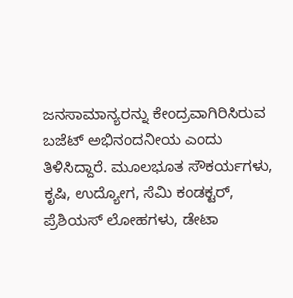ಜನಸಾಮಾನ್ಯರನ್ನು ಕೇಂದ್ರವಾಗಿರಿಸಿರುವ ಬಜೆಟ್ ಅಭಿನಂದನೀಯ ಎಂದು ತಿಳಿಸಿದ್ದಾರೆ. ಮೂಲಭೂತ ಸೌಕರ್ಯಗಳು, ಕೃಷಿ, ಉದ್ಯೋಗ, ಸೆಮಿ ಕಂಡಕ್ಟರ್, ಪ್ರೆಶಿಯಸ್ ಲೋಹಗಳು, ಡೇಟಾ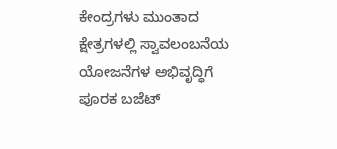ಕೇಂದ್ರಗಳು ಮುಂತಾದ ಕ್ಷೇತ್ರಗಳಲ್ಲಿ ಸ್ವಾವಲಂಬನೆಯ ಯೋಜನೆಗಳ ಅಭಿವೃದ್ಧಿಗೆ ಪೂರಕ ಬಜೆಟ್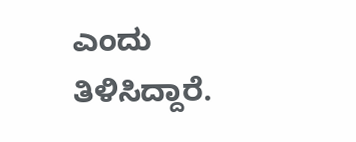ಎಂದು ತಿಳಿಸಿದ್ದಾರೆ.